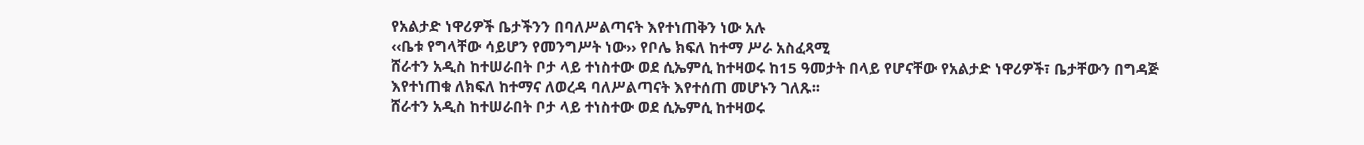የአልታድ ነዋሪዎች ቤታችንን በባለሥልጣናት እየተነጠቅን ነው አሉ
‹‹ቤቱ የግላቸው ሳይሆን የመንግሥት ነው›› የቦሌ ክፍለ ከተማ ሥራ አስፈጻሚ
ሸራተን አዲስ ከተሠራበት ቦታ ላይ ተነስተው ወደ ሲኤምሲ ከተዛወሩ ከ15 ዓመታት በላይ የሆናቸው የአልታድ ነዋሪዎች፣ ቤታቸውን በግዳጅ እየተነጠቁ ለክፍለ ከተማና ለወረዳ ባለሥልጣናት እየተሰጠ መሆኑን ገለጹ፡፡
ሸራተን አዲስ ከተሠራበት ቦታ ላይ ተነስተው ወደ ሲኤምሲ ከተዛወሩ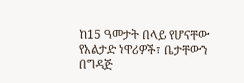ከ15 ዓመታት በላይ የሆናቸው የአልታድ ነዋሪዎች፣ ቤታቸውን በግዳጅ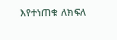እየተነጠቁ ለክፍለ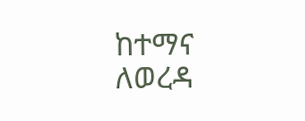ከተማና ለወረዳ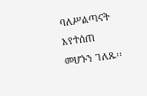ባለሥልጣናት እየተሰጠ መሆኑን ገለጹ፡፡